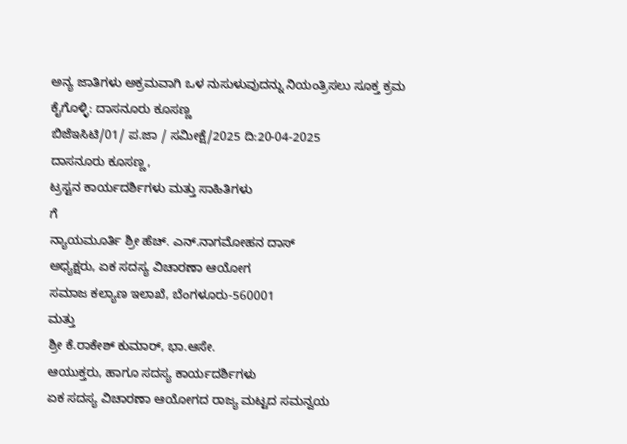ಅನ್ಯ ಜಾತಿಗಳು ಅಕ್ರಮವಾಗಿ ಒಳ ನುಸುಳುವುದನ್ನು ನಿಯಂತ್ರಿಸಲು ಸೂಕ್ತ ಕ್ರಮ ಕೈಗೊಳ್ಳಿ: ದಾಸನೂರು ಕೂಸಣ್ಣ
ಬಿಜೆಇಸಿಟಿ/01/ ಪ.ಜಾ / ಸಮೀಕ್ಷೆ/2025 ದಿ:20-04-2025
ದಾಸನೂರು ಕೂಸಣ್ಣ,
ಟ್ರಸ್ಟನ ಕಾರ್ಯದರ್ಶಿಗಳು ಮತ್ತು ಸಾಹಿತಿಗಳು
ಗೆ
ನ್ಯಾಯಮೂರ್ತಿ ಶ್ರೀ ಹೆಚ್. ಎನ್.ನಾಗಮೋಹನ ದಾಸ್
ಅಧ್ಯಕ್ಷರು, ಏಕ ಸದಸ್ಯ ವಿಚಾರಣಾ ಆಯೋಗ
ಸಮಾಜ ಕಲ್ಯಾಣ ಇಲಾಖೆ, ಬೆಂಗಳೂರು-560001
ಮತ್ತು
ಶ್ರೀ ಕೆ.ರಾಕೇಶ್ ಕುಮಾರ್, ಭಾ.ಆಸೇ.
ಆಯುಕ್ತರು, ಹಾಗೂ ಸದಸ್ಯ ಕಾರ್ಯದರ್ಶಿಗಳು
ಏಕ ಸದಸ್ಯ ವಿಚಾರಣಾ ಆಯೋಗದ ರಾಜ್ಯ ಮಟ್ಟದ ಸಮನ್ವಯ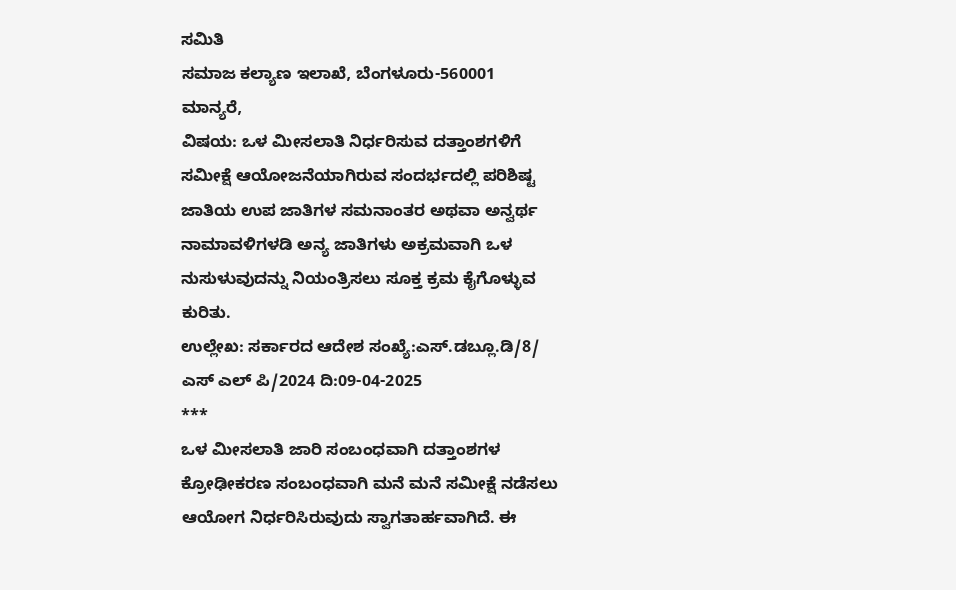ಸಮಿತಿ
ಸಮಾಜ ಕಲ್ಯಾಣ ಇಲಾಖೆ, ಬೆಂಗಳೂರು-560001
ಮಾನ್ಯರೆ,
ವಿಷಯ: ಒಳ ಮೀಸಲಾತಿ ನಿರ್ಧರಿಸುವ ದತ್ತಾಂಶಗಳಿಗೆ ಸಮೀಕ್ಷೆ ಆಯೋಜನೆಯಾಗಿರುವ ಸಂದರ್ಭದಲ್ಲಿ ಪರಿಶಿಷ್ಟ ಜಾತಿಯ ಉಪ ಜಾತಿಗಳ ಸಮನಾಂತರ ಅಥವಾ ಅನ್ವರ್ಥ ನಾಮಾವಳಿಗಳಡಿ ಅನ್ಯ ಜಾತಿಗಳು ಅಕ್ರಮವಾಗಿ ಒಳ ನುಸುಳುವುದನ್ನು ನಿಯಂತ್ರಿಸಲು ಸೂಕ್ತ ಕ್ರಮ ಕೈಗೊಳ್ಳುವ ಕುರಿತು.
ಉಲ್ಲೇಖ: ಸರ್ಕಾರದ ಆದೇಶ ಸಂಖ್ಯೆ:ಎಸ್.ಡಬ್ಲೂ.ಡಿ/8/ ಎಸ್ ಎಲ್ ಪಿ/2024 ದಿ:09-04-2025
***
ಒಳ ಮೀಸಲಾತಿ ಜಾರಿ ಸಂಬಂಧವಾಗಿ ದತ್ತಾಂಶಗಳ ಕ್ರೋಢೀಕರಣ ಸಂಬಂಧವಾಗಿ ಮನೆ ಮನೆ ಸಮೀಕ್ಷೆ ನಡೆಸಲು ಆಯೋಗ ನಿರ್ಧರಿಸಿರುವುದು ಸ್ವಾಗತಾರ್ಹವಾಗಿದೆ. ಈ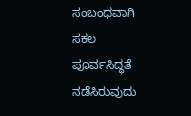ಸಂಬಂಧವಾಗಿ ಸಕಲ ಪೂರ್ವಸಿದ್ಧತೆ ನಡೆಸಿರುವುದು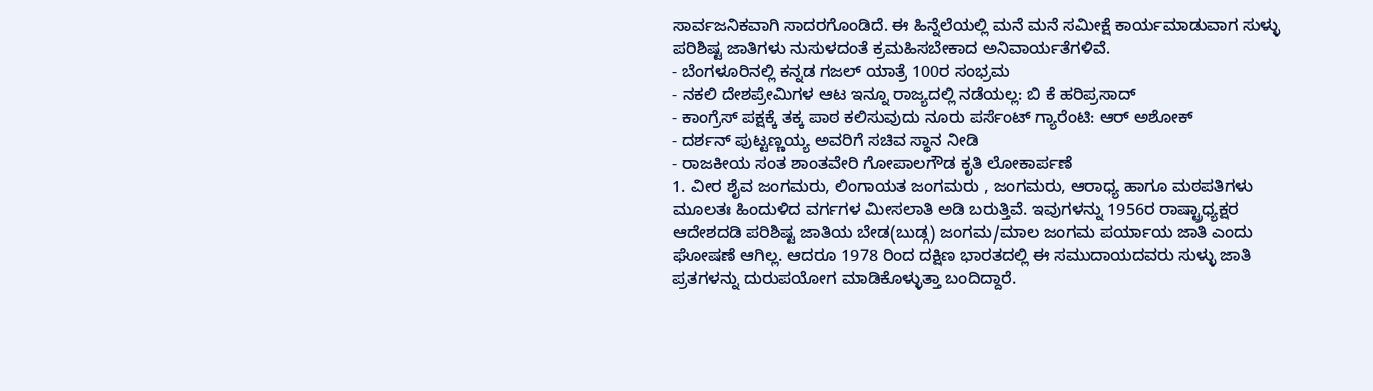ಸಾರ್ವಜನಿಕವಾಗಿ ಸಾದರಗೊಂಡಿದೆ. ಈ ಹಿನ್ನೆಲೆಯಲ್ಲಿ ಮನೆ ಮನೆ ಸಮೀಕ್ಷೆ ಕಾರ್ಯಮಾಡುವಾಗ ಸುಳ್ಳು ಪರಿಶಿಷ್ಟ ಜಾತಿಗಳು ನುಸುಳದಂತೆ ಕ್ರಮಹಿಸಬೇಕಾದ ಅನಿವಾರ್ಯತೆಗಳಿವೆ.
- ಬೆಂಗಳೂರಿನಲ್ಲಿ ಕನ್ನಡ ಗಜಲ್ ಯಾತ್ರೆ 100ರ ಸಂಭ್ರಮ
- ನಕಲಿ ದೇಶಪ್ರೇಮಿಗಳ ಆಟ ಇನ್ನೂ ರಾಜ್ಯದಲ್ಲಿ ನಡೆಯಲ್ಲ: ಬಿ ಕೆ ಹರಿಪ್ರಸಾದ್
- ಕಾಂಗ್ರೆಸ್ ಪಕ್ಷಕ್ಕೆ ತಕ್ಕ ಪಾಠ ಕಲಿಸುವುದು ನೂರು ಪರ್ಸೆಂಟ್ ಗ್ಯಾರೆಂಟಿ: ಆರ್ ಅಶೋಕ್
- ದರ್ಶನ್ ಪುಟ್ಟಣ್ಣಯ್ಯ ಅವರಿಗೆ ಸಚಿವ ಸ್ಥಾನ ನೀಡಿ
- ರಾಜಕೀಯ ಸಂತ ಶಾಂತವೇರಿ ಗೋಪಾಲಗೌಡ ಕೃತಿ ಲೋಕಾರ್ಪಣೆ
1. ವೀರ ಶೈವ ಜಂಗಮರು, ಲಿಂಗಾಯತ ಜಂಗಮರು , ಜಂಗಮರು, ಆರಾಧ್ಯ ಹಾಗೂ ಮಠಪತಿಗಳು ಮೂಲತಃ ಹಿಂದುಳಿದ ವರ್ಗಗಳ ಮೀಸಲಾತಿ ಅಡಿ ಬರುತ್ತಿವೆ. ಇವುಗಳನ್ನು 1956ರ ರಾಷ್ಟ್ರಾಧ್ಯಕ್ಷರ ಆದೇಶದಡಿ ಪರಿಶಿಷ್ಟ ಜಾತಿಯ ಬೇಡ(ಬುಡ್ಗ) ಜಂಗಮ/ಮಾಲ ಜಂಗಮ ಪರ್ಯಾಯ ಜಾತಿ ಎಂದು ಘೋಷಣೆ ಆಗಿಲ್ಲ. ಆದರೂ 1978 ರಿಂದ ದಕ್ಷಿಣ ಭಾರತದಲ್ಲಿ ಈ ಸಮುದಾಯದವರು ಸುಳ್ಳು ಜಾತಿ ಪ್ರತಗಳನ್ನು ದುರುಪಯೋಗ ಮಾಡಿಕೊಳ್ಳುತ್ತಾ ಬಂದಿದ್ದಾರೆ.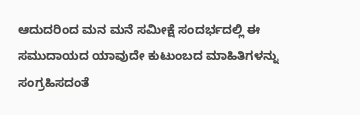ಆದುದರಿಂದ ಮನ ಮನೆ ಸಮೀಕ್ಷೆ ಸಂದರ್ಭದಲ್ಲಿ ಈ ಸಮುದಾಯದ ಯಾವುದೇ ಕುಟುಂಬದ ಮಾಹಿತಿಗಳನ್ನು ಸಂಗ್ರಹಿಸದಂತೆ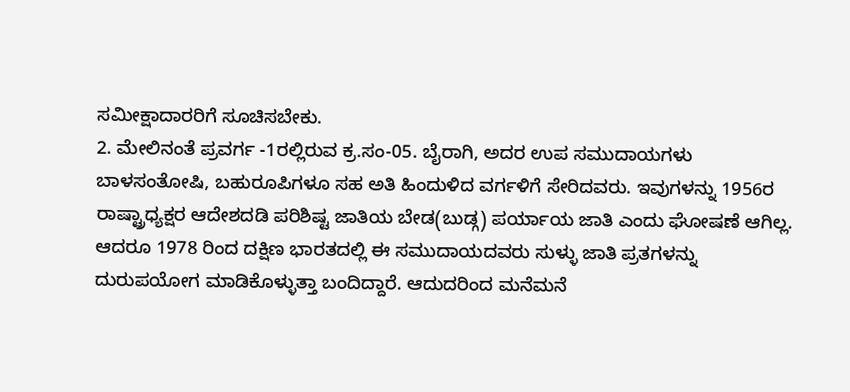ಸಮೀಕ್ಷಾದಾರರಿಗೆ ಸೂಚಿಸಬೇಕು.
2. ಮೇಲಿನಂತೆ ಪ್ರವರ್ಗ -1ರಲ್ಲಿರುವ ಕ್ರ.ಸಂ-05. ಬೈರಾಗಿ, ಅದರ ಉಪ ಸಮುದಾಯಗಳು ಬಾಳಸಂತೋಷಿ, ಬಹುರೂಪಿಗಳೂ ಸಹ ಅತಿ ಹಿಂದುಳಿದ ವರ್ಗಳಿಗೆ ಸೇರಿದವರು. ಇವುಗಳನ್ನು 1956ರ ರಾಷ್ಟ್ರಾಧ್ಯಕ್ಷರ ಆದೇಶದಡಿ ಪರಿಶಿಷ್ಟ ಜಾತಿಯ ಬೇಡ(ಬುಡ್ಗ) ಪರ್ಯಾಯ ಜಾತಿ ಎಂದು ಘೋಷಣೆ ಆಗಿಲ್ಲ. ಆದರೂ 1978 ರಿಂದ ದಕ್ಷಿಣ ಭಾರತದಲ್ಲಿ ಈ ಸಮುದಾಯದವರು ಸುಳ್ಳು ಜಾತಿ ಪ್ರತಗಳನ್ನು ದುರುಪಯೋಗ ಮಾಡಿಕೊಳ್ಳುತ್ತಾ ಬಂದಿದ್ದಾರೆ. ಆದುದರಿಂದ ಮನೆಮನೆ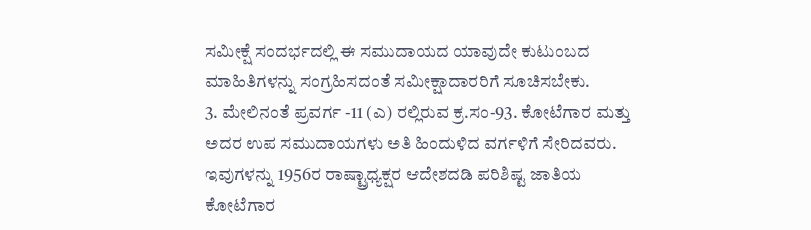ಸಮೀಕ್ಷೆ ಸಂದರ್ಭದಲ್ಲಿ ಈ ಸಮುದಾಯದ ಯಾವುದೇ ಕುಟುಂಬದ ಮಾಹಿತಿಗಳನ್ನು ಸಂಗ್ರಹಿಸದಂತೆ ಸಮೀಕ್ಷಾದಾರರಿಗೆ ಸೂಚಿಸಬೇಕು.
3. ಮೇಲಿನಂತೆ ಪ್ರವರ್ಗ -11 (ಎ) ರಲ್ಲಿರುವ ಕ್ರ.ಸಂ-93. ಕೋಟೆಗಾರ ಮತ್ತು ಅದರ ಉಪ ಸಮುದಾಯಗಳು ಅತಿ ಹಿಂದುಳಿದ ವರ್ಗಳಿಗೆ ಸೇರಿದವರು. ಇವುಗಳನ್ನು 1956ರ ರಾಷ್ಟ್ರಾಧ್ಯಕ್ಷರ ಆದೇಶದಡಿ ಪರಿಶಿಷ್ಟ ಜಾತಿಯ ಕೋಟೆಗಾರ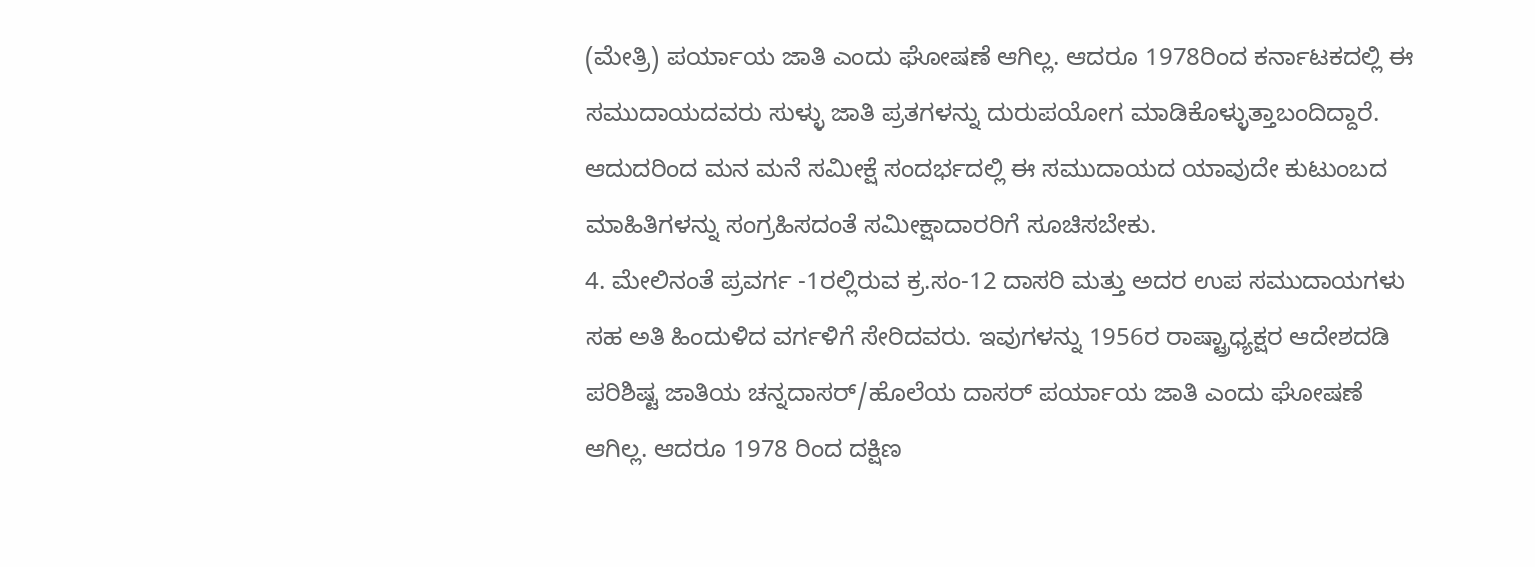(ಮೇತ್ರಿ) ಪರ್ಯಾಯ ಜಾತಿ ಎಂದು ಘೋಷಣೆ ಆಗಿಲ್ಲ. ಆದರೂ 1978ರಿಂದ ಕರ್ನಾಟಕದಲ್ಲಿ ಈ ಸಮುದಾಯದವರು ಸುಳ್ಳು ಜಾತಿ ಪ್ರತಗಳನ್ನು ದುರುಪಯೋಗ ಮಾಡಿಕೊಳ್ಳುತ್ತಾಬಂದಿದ್ದಾರೆ. ಆದುದರಿಂದ ಮನ ಮನೆ ಸಮೀಕ್ಷೆ ಸಂದರ್ಭದಲ್ಲಿ ಈ ಸಮುದಾಯದ ಯಾವುದೇ ಕುಟುಂಬದ ಮಾಹಿತಿಗಳನ್ನು ಸಂಗ್ರಹಿಸದಂತೆ ಸಮೀಕ್ಷಾದಾರರಿಗೆ ಸೂಚಿಸಬೇಕು.
4. ಮೇಲಿನಂತೆ ಪ್ರವರ್ಗ -1ರಲ್ಲಿರುವ ಕ್ರ.ಸಂ-12 ದಾಸರಿ ಮತ್ತು ಅದರ ಉಪ ಸಮುದಾಯಗಳು ಸಹ ಅತಿ ಹಿಂದುಳಿದ ವರ್ಗಳಿಗೆ ಸೇರಿದವರು. ಇವುಗಳನ್ನು 1956ರ ರಾಷ್ಟ್ರಾಧ್ಯಕ್ಷರ ಆದೇಶದಡಿ ಪರಿಶಿಷ್ಟ ಜಾತಿಯ ಚನ್ನದಾಸರ್/ಹೊಲೆಯ ದಾಸರ್ ಪರ್ಯಾಯ ಜಾತಿ ಎಂದು ಘೋಷಣೆ ಆಗಿಲ್ಲ. ಆದರೂ 1978 ರಿಂದ ದಕ್ಷಿಣ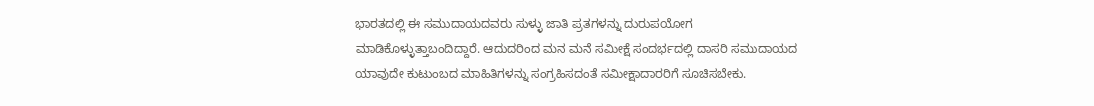ಭಾರತದಲ್ಲಿ ಈ ಸಮುದಾಯದವರು ಸುಳ್ಳು ಜಾತಿ ಪ್ರತಗಳನ್ನು ದುರುಪಯೋಗ ಮಾಡಿಕೊಳ್ಳುತ್ತಾಬಂದಿದ್ದಾರೆ. ಆದುದರಿಂದ ಮನ ಮನೆ ಸಮೀಕ್ಷೆ ಸಂದರ್ಭದಲ್ಲಿ ದಾಸರಿ ಸಮುದಾಯದ ಯಾವುದೇ ಕುಟುಂಬದ ಮಾಹಿತಿಗಳನ್ನು ಸಂಗ್ರಹಿಸದಂತೆ ಸಮೀಕ್ಷಾದಾರರಿಗೆ ಸೂಚಿಸಬೇಕು.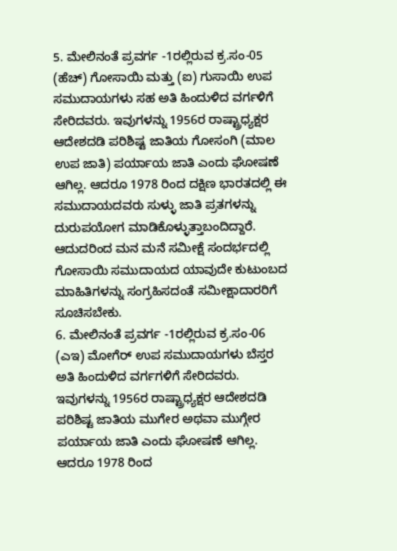5. ಮೇಲಿನಂತೆ ಪ್ರವರ್ಗ -1ರಲ್ಲಿರುವ ಕ್ರ.ಸಂ-05 (ಹೆಚ್) ಗೋಸಾಯಿ ಮತ್ತು (ಐ) ಗುಸಾಯಿ ಉಪ ಸಮುದಾಯಗಳು ಸಹ ಅತಿ ಹಿಂದುಳಿದ ವರ್ಗಳಿಗೆ ಸೇರಿದವರು. ಇವುಗಳನ್ನು 1956ರ ರಾಷ್ಟ್ರಾಧ್ಯಕ್ಷರ ಆದೇಶದಡಿ ಪರಿಶಿಷ್ಟ ಜಾತಿಯ ಗೋಸಂಗಿ (ಮಾಲ ಉಪ ಜಾತಿ) ಪರ್ಯಾಯ ಜಾತಿ ಎಂದು ಘೋಷಣೆ ಆಗಿಲ್ಲ. ಆದರೂ 1978 ರಿಂದ ದಕ್ಷಿಣ ಭಾರತದಲ್ಲಿ ಈ ಸಮುದಾಯದವರು ಸುಳ್ಳು ಜಾತಿ ಪ್ರತಗಳನ್ನು ದುರುಪಯೋಗ ಮಾಡಿಕೊಳ್ಳುತ್ತಾಬಂದಿದ್ದಾರೆ. ಆದುದರಿಂದ ಮನ ಮನೆ ಸಮೀಕ್ಷೆ ಸಂದರ್ಭದಲ್ಲಿ ಗೋಸಾಯಿ ಸಮುದಾಯದ ಯಾವುದೇ ಕುಟುಂಬದ ಮಾಹಿತಿಗಳನ್ನು ಸಂಗ್ರಹಿಸದಂತೆ ಸಮೀಕ್ಷಾದಾರರಿಗೆ ಸೂಚಿಸಬೇಕು.
6. ಮೇಲಿನಂತೆ ಪ್ರವರ್ಗ -1ರಲ್ಲಿರುವ ಕ್ರ.ಸಂ-06 (ಎಇ) ಮೋಗೆರ್ ಉಪ ಸಮುದಾಯಗಳು ಬೆಸ್ತರ ಅತಿ ಹಿಂದುಳಿದ ವರ್ಗಗಳಿಗೆ ಸೇರಿದವರು. ಇವುಗಳನ್ನು 1956ರ ರಾಷ್ಟ್ರಾಧ್ಯಕ್ಷರ ಆದೇಶದಡಿ ಪರಿಶಿಷ್ಟ ಜಾತಿಯ ಮುಗೇರ ಅಥವಾ ಮುಗ್ಗೇರ ಪರ್ಯಾಯ ಜಾತಿ ಎಂದು ಘೋಷಣೆ ಆಗಿಲ್ಲ. ಆದರೂ 1978 ರಿಂದ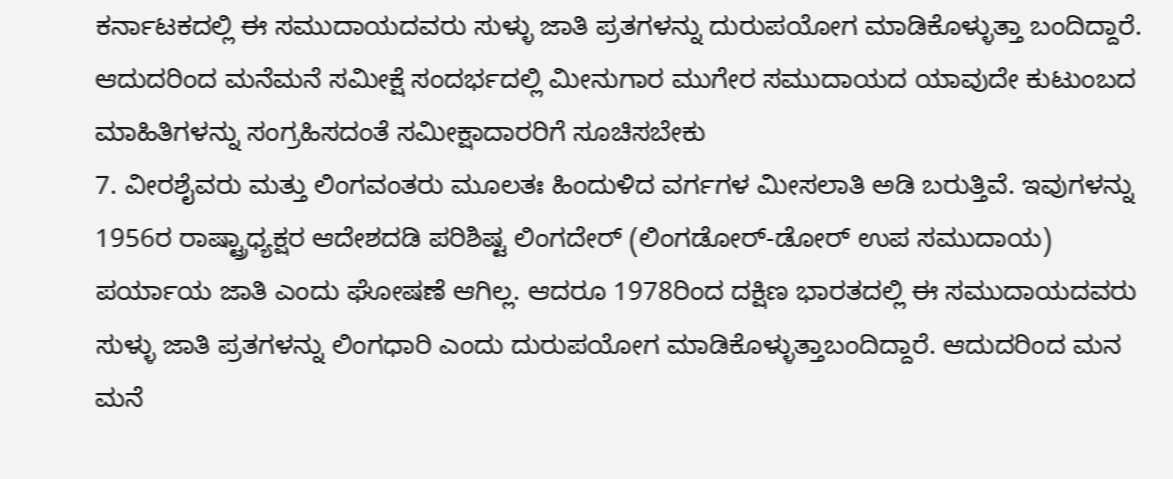ಕರ್ನಾಟಕದಲ್ಲಿ ಈ ಸಮುದಾಯದವರು ಸುಳ್ಳು ಜಾತಿ ಪ್ರತಗಳನ್ನು ದುರುಪಯೋಗ ಮಾಡಿಕೊಳ್ಳುತ್ತಾ ಬಂದಿದ್ದಾರೆ. ಆದುದರಿಂದ ಮನೆಮನೆ ಸಮೀಕ್ಷೆ ಸಂದರ್ಭದಲ್ಲಿ ಮೀನುಗಾರ ಮುಗೇರ ಸಮುದಾಯದ ಯಾವುದೇ ಕುಟುಂಬದ ಮಾಹಿತಿಗಳನ್ನು ಸಂಗ್ರಹಿಸದಂತೆ ಸಮೀಕ್ಷಾದಾರರಿಗೆ ಸೂಚಿಸಬೇಕು
7. ವೀರಶೈವರು ಮತ್ತು ಲಿಂಗವಂತರು ಮೂಲತಃ ಹಿಂದುಳಿದ ವರ್ಗಗಳ ಮೀಸಲಾತಿ ಅಡಿ ಬರುತ್ತಿವೆ. ಇವುಗಳನ್ನು 1956ರ ರಾಷ್ಟ್ರಾಧ್ಯಕ್ಷರ ಆದೇಶದಡಿ ಪರಿಶಿಷ್ಟ ಲಿಂಗದೇರ್ (ಲಿಂಗಡೋರ್-ಡೋರ್ ಉಪ ಸಮುದಾಯ) ಪರ್ಯಾಯ ಜಾತಿ ಎಂದು ಘೋಷಣೆ ಆಗಿಲ್ಲ. ಆದರೂ 1978ರಿಂದ ದಕ್ಷಿಣ ಭಾರತದಲ್ಲಿ ಈ ಸಮುದಾಯದವರು ಸುಳ್ಳು ಜಾತಿ ಪ್ರತಗಳನ್ನು ಲಿಂಗಧಾರಿ ಎಂದು ದುರುಪಯೋಗ ಮಾಡಿಕೊಳ್ಳುತ್ತಾಬಂದಿದ್ದಾರೆ. ಆದುದರಿಂದ ಮನ ಮನೆ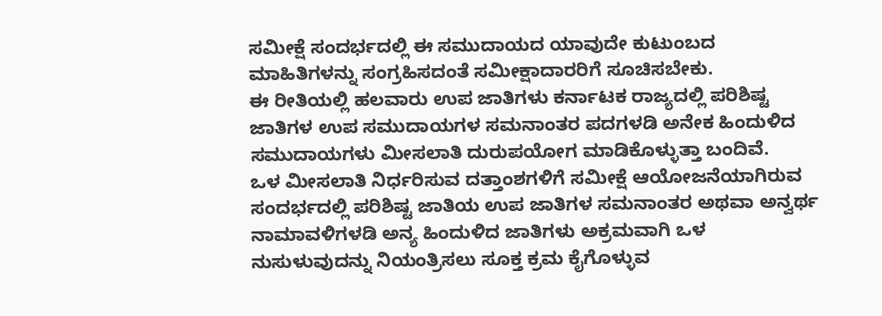ಸಮೀಕ್ಷೆ ಸಂದರ್ಭದಲ್ಲಿ ಈ ಸಮುದಾಯದ ಯಾವುದೇ ಕುಟುಂಬದ ಮಾಹಿತಿಗಳನ್ನು ಸಂಗ್ರಹಿಸದಂತೆ ಸಮೀಕ್ಷಾದಾರರಿಗೆ ಸೂಚಿಸಬೇಕು.
ಈ ರೀತಿಯಲ್ಲಿ ಹಲವಾರು ಉಪ ಜಾತಿಗಳು ಕರ್ನಾಟಕ ರಾಜ್ಯದಲ್ಲಿ ಪರಿಶಿಷ್ಟ ಜಾತಿಗಳ ಉಪ ಸಮುದಾಯಗಳ ಸಮನಾಂತರ ಪದಗಳಡಿ ಅನೇಕ ಹಿಂದುಳಿದ ಸಮುದಾಯಗಳು ಮೀಸಲಾತಿ ದುರುಪಯೋಗ ಮಾಡಿಕೊಳ್ಳುತ್ತಾ ಬಂದಿವೆ.
ಒಳ ಮೀಸಲಾತಿ ನಿರ್ಧರಿಸುವ ದತ್ತಾಂಶಗಳಿಗೆ ಸಮೀಕ್ಷೆ ಆಯೋಜನೆಯಾಗಿರುವ ಸಂದರ್ಭದಲ್ಲಿ ಪರಿಶಿಷ್ಟ ಜಾತಿಯ ಉಪ ಜಾತಿಗಳ ಸಮನಾಂತರ ಅಥವಾ ಅನ್ವರ್ಥ ನಾಮಾವಳಿಗಳಡಿ ಅನ್ಯ ಹಿಂದುಳಿದ ಜಾತಿಗಳು ಅಕ್ರಮವಾಗಿ ಒಳ ನುಸುಳುವುದನ್ನು ನಿಯಂತ್ರಿಸಲು ಸೂಕ್ತ ಕ್ರಮ ಕೈಗೊಳ್ಳುವ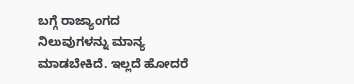ಬಗ್ಗೆ ರಾಜ್ಯಾಂಗದ ನಿಲುವುಗಳನ್ನು ಮಾನ್ಯ ಮಾಡಬೇಕಿದೆ. ಇಲ್ಲದೆ ಹೋದರೆ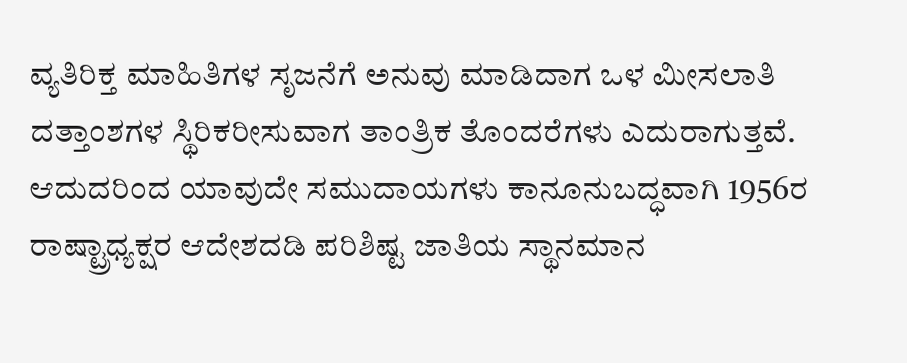ವ್ಯತಿರಿಕ್ತ ಮಾಹಿತಿಗಳ ಸೃಜನೆಗೆ ಅನುವು ಮಾಡಿದಾಗ ಒಳ ಮೀಸಲಾತಿ ದತ್ತಾಂಶಗಳ ಸ್ಥಿರಿಕರೀಸುವಾಗ ತಾಂತ್ರಿಕ ತೊಂದರೆಗಳು ಎದುರಾಗುತ್ತವೆ.
ಆದುದರಿಂದ ಯಾವುದೇ ಸಮುದಾಯಗಳು ಕಾನೂನುಬದ್ಧವಾಗಿ 1956ರ ರಾಷ್ಟ್ರಾಧ್ಯಕ್ಷರ ಆದೇಶದಡಿ ಪರಿಶಿಷ್ಟ ಜಾತಿಯ ಸ್ಥಾನಮಾನ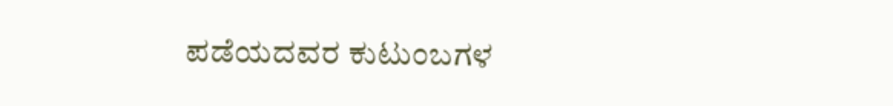ಪಡೆಯದವರ ಕುಟುಂಬಗಳ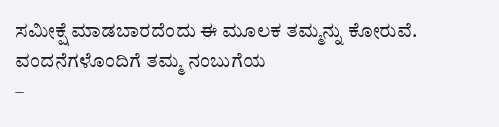ಸಮೀಕ್ಷೆ ಮಾಡಬಾರದೆಂದು ಈ ಮೂಲಕ ತಮ್ಮನ್ನು ಕೋರುವೆ.
ವಂದನೆಗಳೊಂದಿಗೆ ತಮ್ಮ ನಂಬುಗೆಯ
–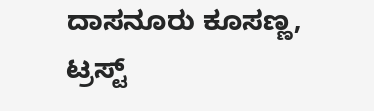ದಾಸನೂರು ಕೂಸಣ್ಣ, ಟ್ರಸ್ಟ್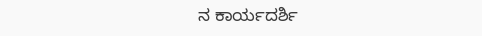ನ ಕಾರ್ಯದರ್ಶಿ